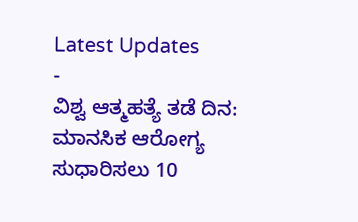Latest Updates
-
ವಿಶ್ವ ಆತ್ಮಹತ್ಯೆ ತಡೆ ದಿನ: ಮಾನಸಿಕ ಆರೋಗ್ಯ ಸುಧಾರಿಸಲು 10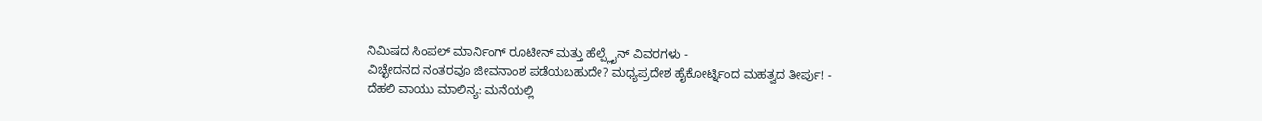ನಿಮಿಷದ ಸಿಂಪಲ್ ಮಾರ್ನಿಂಗ್ ರೂಟೀನ್ ಮತ್ತು ಹೆಲ್ಪ್ಲೈನ್ ವಿವರಗಳು -
ವಿಚ್ಛೇದನದ ನಂತರವೂ ಜೀವನಾಂಶ ಪಡೆಯಬಹುದೇ? ಮಧ್ಯಪ್ರದೇಶ ಹೈಕೋರ್ಟ್ನಿಂದ ಮಹತ್ವದ ತೀರ್ಪು! -
ದೆಹಲಿ ವಾಯು ಮಾಲಿನ್ಯ: ಮನೆಯಲ್ಲಿ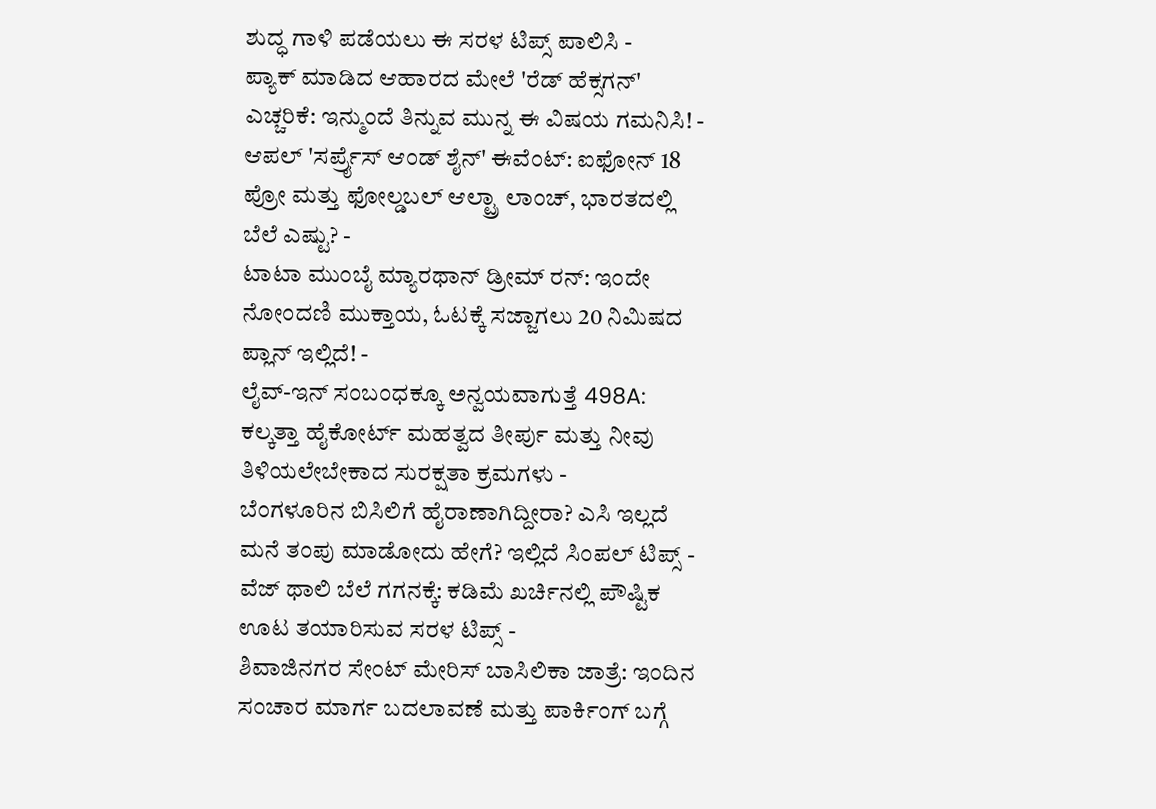ಶುದ್ಧ ಗಾಳಿ ಪಡೆಯಲು ಈ ಸರಳ ಟಿಪ್ಸ್ ಪಾಲಿಸಿ -
ಪ್ಯಾಕ್ ಮಾಡಿದ ಆಹಾರದ ಮೇಲೆ 'ರೆಡ್ ಹೆಕ್ಸಗನ್' ಎಚ್ಚರಿಕೆ: ಇನ್ಮುಂದೆ ತಿನ್ನುವ ಮುನ್ನ ಈ ವಿಷಯ ಗಮನಿಸಿ! -
ಆಪಲ್ 'ಸರ್ಪ್ರೈಸ್ ಆಂಡ್ ಶೈನ್' ಈವೆಂಟ್: ಐಫೋನ್ 18 ಪ್ರೋ ಮತ್ತು ಫೋಲ್ಡಬಲ್ ಆಲ್ಟ್ರಾ ಲಾಂಚ್, ಭಾರತದಲ್ಲಿ ಬೆಲೆ ಎಷ್ಟು? -
ಟಾಟಾ ಮುಂಬೈ ಮ್ಯಾರಥಾನ್ ಡ್ರೀಮ್ ರನ್: ಇಂದೇ ನೋಂದಣಿ ಮುಕ್ತಾಯ, ಓಟಕ್ಕೆ ಸಜ್ಜಾಗಲು 20 ನಿಮಿಷದ ಪ್ಲಾನ್ ಇಲ್ಲಿದೆ! -
ಲೈವ್-ಇನ್ ಸಂಬಂಧಕ್ಕೂ ಅನ್ವಯವಾಗುತ್ತೆ 498A: ಕಲ್ಕತ್ತಾ ಹೈಕೋರ್ಟ್ ಮಹತ್ವದ ತೀರ್ಪು ಮತ್ತು ನೀವು ತಿಳಿಯಲೇಬೇಕಾದ ಸುರಕ್ಷತಾ ಕ್ರಮಗಳು -
ಬೆಂಗಳೂರಿನ ಬಿಸಿಲಿಗೆ ಹೈರಾಣಾಗಿದ್ದೀರಾ? ಎಸಿ ಇಲ್ಲದೆ ಮನೆ ತಂಪು ಮಾಡೋದು ಹೇಗೆ? ಇಲ್ಲಿದೆ ಸಿಂಪಲ್ ಟಿಪ್ಸ್ -
ವೆಜ್ ಥಾಲಿ ಬೆಲೆ ಗಗನಕ್ಕೆ: ಕಡಿಮೆ ಖರ್ಚಿನಲ್ಲಿ ಪೌಷ್ಟಿಕ ಊಟ ತಯಾರಿಸುವ ಸರಳ ಟಿಪ್ಸ್ -
ಶಿವಾಜಿನಗರ ಸೇಂಟ್ ಮೇರಿಸ್ ಬಾಸಿಲಿಕಾ ಜಾತ್ರೆ: ಇಂದಿನ ಸಂಚಾರ ಮಾರ್ಗ ಬದಲಾವಣೆ ಮತ್ತು ಪಾರ್ಕಿಂಗ್ ಬಗ್ಗೆ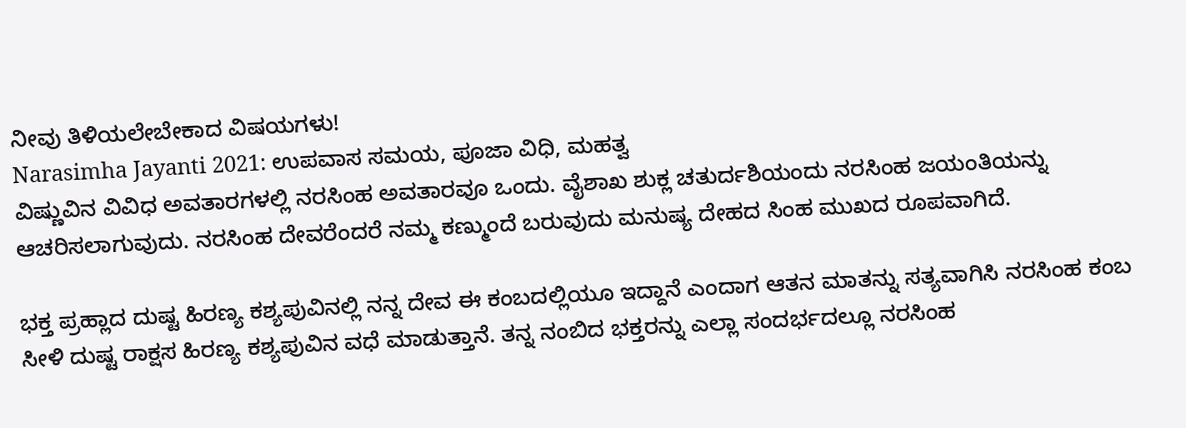ನೀವು ತಿಳಿಯಲೇಬೇಕಾದ ವಿಷಯಗಳು!
Narasimha Jayanti 2021: ಉಪವಾಸ ಸಮಯ, ಪೂಜಾ ವಿಧಿ, ಮಹತ್ವ
ವಿಷ್ಣುವಿನ ವಿವಿಧ ಅವತಾರಗಳಲ್ಲಿ ನರಸಿಂಹ ಅವತಾರವೂ ಒಂದು. ವೈಶಾಖ ಶುಕ್ಲ ಚತುರ್ದಶಿಯಂದು ನರಸಿಂಹ ಜಯಂತಿಯನ್ನು ಆಚರಿಸಲಾಗುವುದು. ನರಸಿಂಹ ದೇವರೆಂದರೆ ನಮ್ಮ ಕಣ್ಮುಂದೆ ಬರುವುದು ಮನುಷ್ಯ ದೇಹದ ಸಿಂಹ ಮುಖದ ರೂಪವಾಗಿದೆ.

ಭಕ್ತ ಪ್ರಹ್ಲಾದ ದುಷ್ಟ ಹಿರಣ್ಯ ಕಶ್ಯಪುವಿನಲ್ಲಿ ನನ್ನ ದೇವ ಈ ಕಂಬದಲ್ಲಿಯೂ ಇದ್ದಾನೆ ಎಂದಾಗ ಆತನ ಮಾತನ್ನು ಸತ್ಯವಾಗಿಸಿ ನರಸಿಂಹ ಕಂಬ ಸೀಳಿ ದುಷ್ಟ ರಾಕ್ಷಸ ಹಿರಣ್ಯ ಕಶ್ಯಪುವಿನ ವಧೆ ಮಾಡುತ್ತಾನೆ. ತನ್ನ ನಂಬಿದ ಭಕ್ತರನ್ನು ಎಲ್ಲಾ ಸಂದರ್ಭದಲ್ಲೂ ನರಸಿಂಹ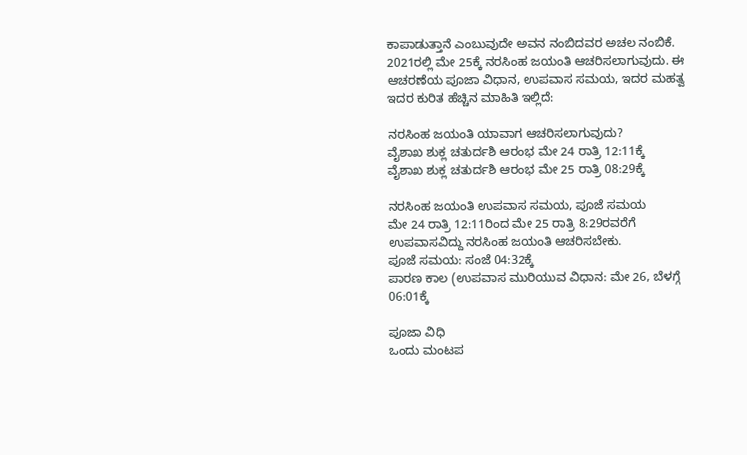ಕಾಪಾಡುತ್ತಾನೆ ಎಂಬುವುದೇ ಅವನ ನಂಬಿದವರ ಅಚಲ ನಂಬಿಕೆ.
2021ರಲ್ಲಿ ಮೇ 25ಕ್ಕೆ ನರಸಿಂಹ ಜಯಂತಿ ಆಚರಿಸಲಾಗುವುದು. ಈ ಆಚರಣೆಯ ಪೂಜಾ ವಿಧಾನ, ಉಪವಾಸ ಸಮಯ, ಇದರ ಮಹತ್ವ ಇದರ ಕುರಿತ ಹೆಚ್ಚಿನ ಮಾಹಿತಿ ಇಲ್ಲಿದೆ:

ನರಸಿಂಹ ಜಯಂತಿ ಯಾವಾಗ ಆಚರಿಸಲಾಗುವುದು?
ವೈಶಾಖ ಶುಕ್ಲ ಚತುರ್ದಶಿ ಆರಂಭ ಮೇ 24 ರಾತ್ರಿ 12:11ಕ್ಕೆ
ವೈಶಾಖ ಶುಕ್ಲ ಚತುರ್ದಶಿ ಆರಂಭ ಮೇ 25 ರಾತ್ರಿ 08:29ಕ್ಕೆ

ನರಸಿಂಹ ಜಯಂತಿ ಉಪವಾಸ ಸಮಯ, ಪೂಜೆ ಸಮಯ
ಮೇ 24 ರಾತ್ರಿ 12:11ರಿಂದ ಮೇ 25 ರಾತ್ರಿ 8:29ರವರೆಗೆ ಉಪವಾಸವಿದ್ದು ನರಸಿಂಹ ಜಯಂತಿ ಆಚರಿಸಬೇಕು.
ಪೂಜೆ ಸಮಯ: ಸಂಜೆ 04:32ಕ್ಕೆ
ಪಾರಣ ಕಾಲ (ಉಪವಾಸ ಮುರಿಯುವ ವಿಧಾನ: ಮೇ 26, ಬೆಳಗ್ಗೆ 06:01ಕ್ಕೆ

ಪೂಜಾ ವಿಧಿ
ಒಂದು ಮಂಟಪ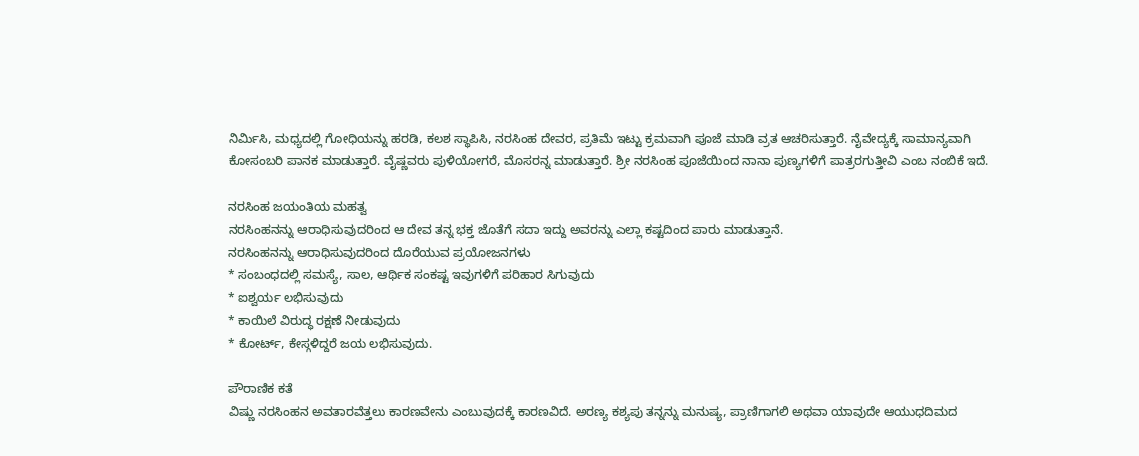ನಿರ್ಮಿಸಿ, ಮಧ್ಯದಲ್ಲಿ ಗೋಧಿಯನ್ನು ಹರಡಿ, ಕಲಶ ಸ್ಥಾಪಿಸಿ, ನರಸಿಂಹ ದೇವರ, ಪ್ರತಿಮೆ ಇಟ್ಟು ಕ್ರಮವಾಗಿ ಪೂಜೆ ಮಾಡಿ ವ್ರತ ಆಚರಿಸುತ್ತಾರೆ. ನೈವೇದ್ಯಕ್ಕೆ ಸಾಮಾನ್ಯವಾಗಿ ಕೋಸಂಬರಿ ಪಾನಕ ಮಾಡುತ್ತಾರೆ. ವೈಷ್ಣವರು ಪುಳಿಯೋಗರೆ, ಮೊಸರನ್ನ ಮಾಡುತ್ತಾರೆ. ಶ್ರೀ ನರಸಿಂಹ ಪೂಜೆಯಿಂದ ನಾನಾ ಪುಣ್ಯಗಳಿಗೆ ಪಾತ್ರರಗುತ್ತೀವಿ ಎಂಬ ನಂಬಿಕೆ ಇದೆ.

ನರಸಿಂಹ ಜಯಂತಿಯ ಮಹತ್ವ
ನರಸಿಂಹನನ್ನು ಆರಾಧಿಸುವುದರಿಂದ ಆ ದೇವ ತನ್ನ ಭಕ್ತ ಜೊತೆಗೆ ಸದಾ ಇದ್ದು ಅವರನ್ನು ಎಲ್ಲಾ ಕಷ್ಟದಿಂದ ಪಾರು ಮಾಡುತ್ತಾನೆ.
ನರಸಿಂಹನನ್ನು ಆರಾಧಿಸುವುದರಿಂದ ದೊರೆಯುವ ಪ್ರಯೋಜನಗಳು
* ಸಂಬಂಧದಲ್ಲಿ ಸಮಸ್ಯೆ, ಸಾಲ, ಆರ್ಥಿಕ ಸಂಕಷ್ಟ ಇವುಗಳಿಗೆ ಪರಿಹಾರ ಸಿಗುವುದು
* ಐಶ್ವರ್ಯ ಲಭಿಸುವುದು
* ಕಾಯಿಲೆ ವಿರುದ್ಧ ರಕ್ಷಣೆ ನೀಡುವುದು
* ಕೋರ್ಟ್, ಕೇಸ್ಗಳಿದ್ದರೆ ಜಯ ಲಭಿಸುವುದು.

ಪೌರಾಣಿಕ ಕತೆ
ವಿಷ್ಣು ನರಸಿಂಹನ ಅವತಾರವೆತ್ತಲು ಕಾರಣವೇನು ಎಂಬುವುದಕ್ಕೆ ಕಾರಣವಿದೆ. ಅರಣ್ಯ ಕಶ್ಯಪು ತನ್ನನ್ನು ಮನುಷ್ಯ, ಪ್ರಾಣಿಗಾಗಲಿ ಅಥವಾ ಯಾವುದೇ ಆಯುಧದಿಮದ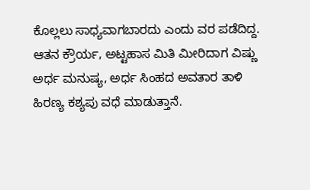ಕೊಲ್ಲಲು ಸಾಧ್ಯವಾಗಬಾರದು ಎಂದು ವರ ಪಡೆದಿದ್ದ. ಆತನ ಕ್ರೌರ್ಯ, ಅಟ್ಟಹಾಸ ಮಿತಿ ಮೀರಿದಾಗ ವಿಷ್ಣು ಅರ್ಧ ಮನುಷ್ಯ, ಅರ್ಧ ಸಿಂಹದ ಅವತಾರ ತಾಳಿ ಹಿರಣ್ಯ ಕಶ್ಯಪು ವಧೆ ಮಾಡುತ್ತಾನೆ.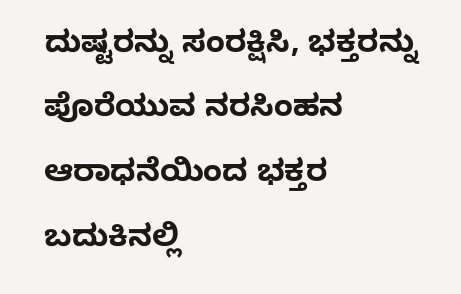ದುಷ್ಟರನ್ನು ಸಂರಕ್ಷಿಸಿ, ಭಕ್ತರನ್ನು ಪೊರೆಯುವ ನರಸಿಂಹನ ಆರಾಧನೆಯಿಂದ ಭಕ್ತರ ಬದುಕಿನಲ್ಲಿ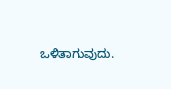ಒಳಿತಾಗುವುದು.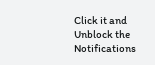Click it and Unblock the Notifications